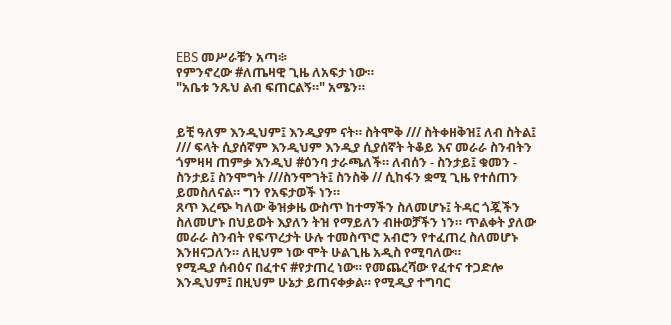EBS መሥራቹን አጣ፨
የምንኖረው #ለጤዛዊ ጊዜ ለአፍታ ነው።
"አቤቱ ንጹህ ልብ ፍጠርልኝ።" አሜን።


ይቺ ዓለም እንዲህም፤ እንዲያም ናት። ስትሞቅ /// ስትቀዘቅዝ፤ ለብ ስትል፤ /// ፍላት ሲያሰኛም እንዲህም እንዲያ ሲያሰኛት ትቆይ እና መራራ ስንብትን ጎምዛዛ ጠምቃ እንዲህ #ዕንባ ታራጫለች። ለብሰን - ስንታይ፤ ቁመን - ስንታይ፤ ስንሞግት ///ስንሞገት፤ ስንስቅ // ሲከፋን ቋሚ ጊዜ የተሰጠን ይመስለናል። ግን የአፍታወች ነን።
ጸጥ እረጭ ካለው ቅዝቃዜ ውስጥ ከተማችን ስለመሆኑ፤ ትዳር ጎጇችን ስለመሆኑ በህይወት እያለን ትዝ የማይለን ብዙወቻችን ነን። ጥልቀት ያለው መራራ ስንብት የፍጥረታት ሁሉ ተመስጥሮ አብሮን የተፈጠረ ስለመሆኑ እንዘናጋለን። ለዚህም ነው ሞት ሁልጊዜ አዲስ የሚባለው።
የሚዲያ ሰብዕና በፈተና #የታጠረ ነው። የመጨረሻው የፈተና ተጋድሎ እንዲህም፤ በዚህም ሁኔታ ይጠናቀቃል። የሚዲያ ተግባር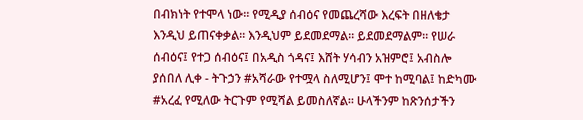በብክነት የተሞላ ነው። የሚዲያ ሰብዕና የመጨረሻው እረፍት በዘለቄታ እንዲህ ይጠናቀቃል። እንዲህም ይደመደማል። ይደመደማልም። የሠራ ሰብዕና፤ የተጋ ሰብዕና፤ በአዲስ ጎዳና፤ እሸት ሃሳብን አዝምሮ፤ አብስሎ ያሰበለ ሊቀ - ትጉኃን #አሻራው የተሟላ ስለሚሆን፤ ሞተ ከሚባል፤ ከድካሙ #አረፈ የሚለው ትርጉም የሚሻል ይመስለኛል። ሁላችንም ከጽንሰታችን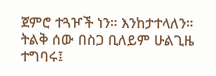ጀምሮ ተጓዦች ነን። እንከታተላለን።
ትልቅ ሰው በስጋ ቢለይም ሁልጊዜ ተግባሩ፤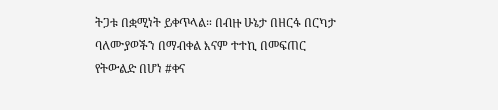ትጋቱ በቋሚነት ይቀጥላል። በብዙ ሁኔታ በዘርፋ በርካታ ባለሙያወችን በማብቀል እናም ተተኪ በመፍጠር የትውልድ በሆነ #ቀና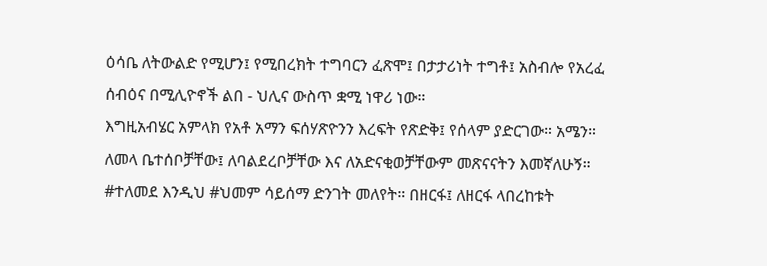ዕሳቤ ለትውልድ የሚሆን፤ የሚበረክት ተግባርን ፈጽሞ፤ በታታሪነት ተግቶ፤ አስብሎ የአረፈ ሰብዕና በሚሊዮኖች ልበ - ህሊና ውስጥ ቋሚ ነዋሪ ነው።
እግዚአብሄር አምላክ የአቶ አማን ፍሰሃጽዮንን እረፍት የጽድቅ፤ የሰላም ያድርገው። አሜን። ለመላ ቤተሰቦቻቸው፤ ለባልደረቦቻቸው እና ለአድናቂወቻቸውም መጽናናትን እመኛለሁኝ። #ተለመደ እንዲህ #ህመም ሳይሰማ ድንገት መለየት። በዘርፋ፤ ለዘርፋ ላበረከቱት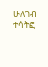ሁለገብ ተሳትፎ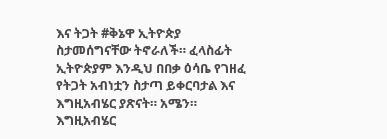እና ትጋት #ቅኔዋ ኢትዮጵያ ስታመሰግናቸው ትኖራለች። ፈላስፊት ኢትዮጵያም እንዲህ በበቃ ዕሳቤ የገዘፈ የትጋት አብነቷን ስታጣ ይቀርባታል እና እግዚአብሄር ያጽናት። አሜን።
እግዚአብሄር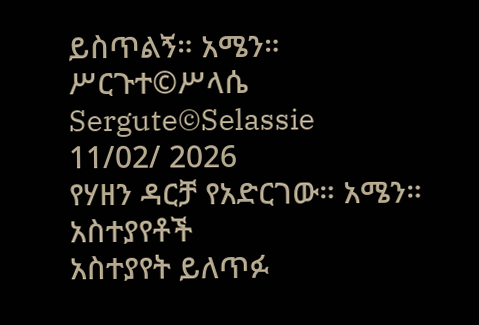ይስጥልኝ። አሜን።
ሥርጉተ©ሥላሴ
Sergute©Selassie
11/02/ 2026
የሃዘን ዳርቻ የአድርገው። አሜን።
አስተያየቶች
አስተያየት ይለጥፉ